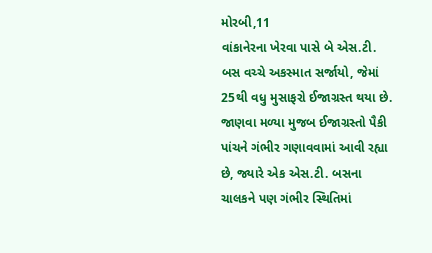મોરબી,11
વાંકાનેરના ખેરવા પાસે બે એસ.ટી. બસ વચ્ચે અકસ્માત સર્જાયો, જેમાં 25થી વધુ મુસાફરો ઈજાગ્રસ્ત થયા છે. જાણવા મળ્યા મુજબ ઈજાગ્રસ્તો પૈકી પાંચને ગંભીર ગણાવવામાં આવી રહ્યા છે, જ્યારે એક એસ.ટી. બસના ચાલકને પણ ગંભીર સ્થિતિમાં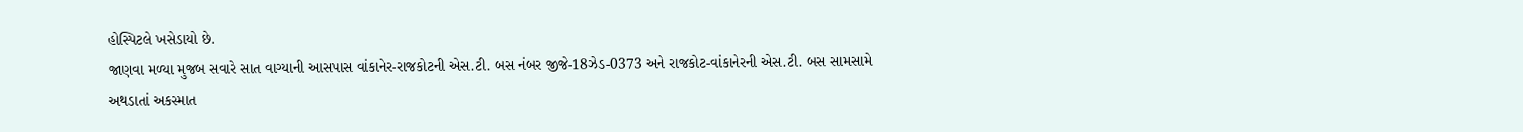હોસ્પિટલે ખસેડાયો છે.
જાણવા મળ્યા મુજબ સવારે સાત વાગ્યાની આસપાસ વાંકાનેર-રાજકોટની એસ.ટી. બસ નંબર જીજે-18ઝેડ-0373 અને રાજકોટ-વાંકાનેરની એસ.ટી. બસ સામસામે અથડાતાં અકસ્માત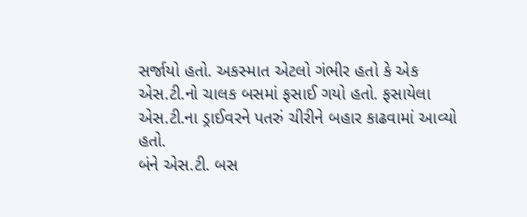સર્જાયો હતો. અકસ્માત એટલો ગંભીર હતો કે એક એસ.ટી.નો ચાલક બસમાં ફસાઈ ગયો હતો. ફસાયેલા એસ.ટી.ના ડ્રાઈવરને પતરું ચીરીને બહાર કાઢવામાં આવ્યો હતો.
બંને એસ.ટી. બસ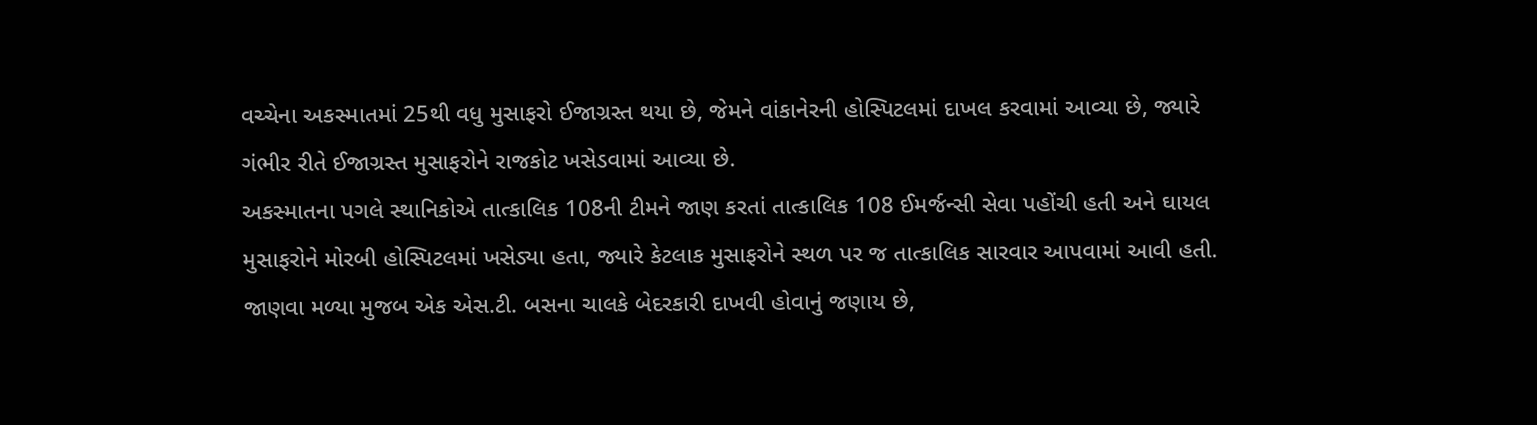વચ્ચેના અકસ્માતમાં 25થી વધુ મુસાફરો ઈજાગ્રસ્ત થયા છે, જેમને વાંકાનેરની હોસ્પિટલમાં દાખલ કરવામાં આવ્યા છે, જ્યારે ગંભીર રીતે ઈજાગ્રસ્ત મુસાફરોને રાજકોટ ખસેડવામાં આવ્યા છે.
અકસ્માતના પગલે સ્થાનિકોએ તાત્કાલિક 108ની ટીમને જાણ કરતાં તાત્કાલિક 108 ઈમર્જન્સી સેવા પહોંચી હતી અને ઘાયલ મુસાફરોને મોરબી હોસ્પિટલમાં ખસેડ્યા હતા, જ્યારે કેટલાક મુસાફરોને સ્થળ પર જ તાત્કાલિક સારવાર આપવામાં આવી હતી.
જાણવા મળ્યા મુજબ એક એસ.ટી. બસના ચાલકે બેદરકારી દાખવી હોવાનું જણાય છે,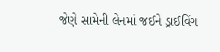જેણે સામેની લેનમાં જઈને ડ્રાઈવિંગ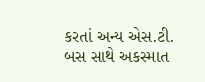કરતાં અન્ય એસ.ટી. બસ સાથે અકસ્માત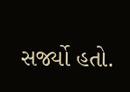સર્જ્યો હતો.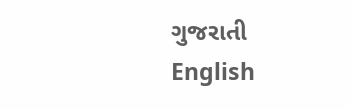ગુજરાતી
English